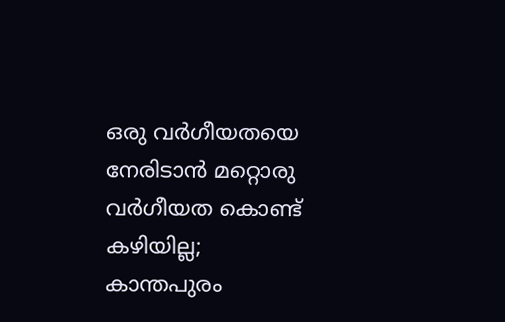ഒരു വർഗീയതയെ നേരിടാൻ മറ്റൊരു വർഗീയത കൊണ്ട് കഴിയില്ല; കാന്തപുരം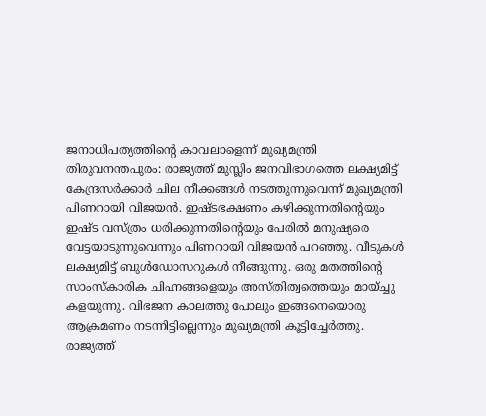ജനാധിപത്യത്തിൻ്റെ കാവലാളെന്ന് മുഖ്യമന്ത്രി
തിരുവനന്തപുരം: രാജ്യത്ത് മുസ്ലിം ജനവിഭാഗത്തെ ലക്ഷ്യമിട്ട് കേന്ദ്രസർക്കാർ ചില നീക്കങ്ങൾ നടത്തുന്നുവെന്ന് മുഖ്യമന്ത്രി പിണറായി വിജയൻ. ഇഷ്ടഭക്ഷണം കഴിക്കുന്നതിൻ്റെയും ഇഷ്ട വസ്ത്രം ധരിക്കുന്നതിൻ്റെയും പേരിൽ മനുഷ്യരെ വേട്ടയാടുന്നുവെന്നും പിണറായി വിജയൻ പറഞ്ഞു. വീടുകൾ ലക്ഷ്യമിട്ട് ബുൾഡോസറുകൾ നീങ്ങുന്നു. ഒരു മതത്തിൻ്റെ സാംസ്കാരിക ചിഹ്നങ്ങളെയും അസ്തിത്വത്തെയും മായ്ച്ചു കളയുന്നു. വിഭജന കാലത്തു പോലും ഇങ്ങനെയൊരു ആക്രമണം നടന്നിട്ടില്ലെന്നും മുഖ്യമന്ത്രി കൂട്ടിച്ചേർത്തു.
രാജ്യത്ത്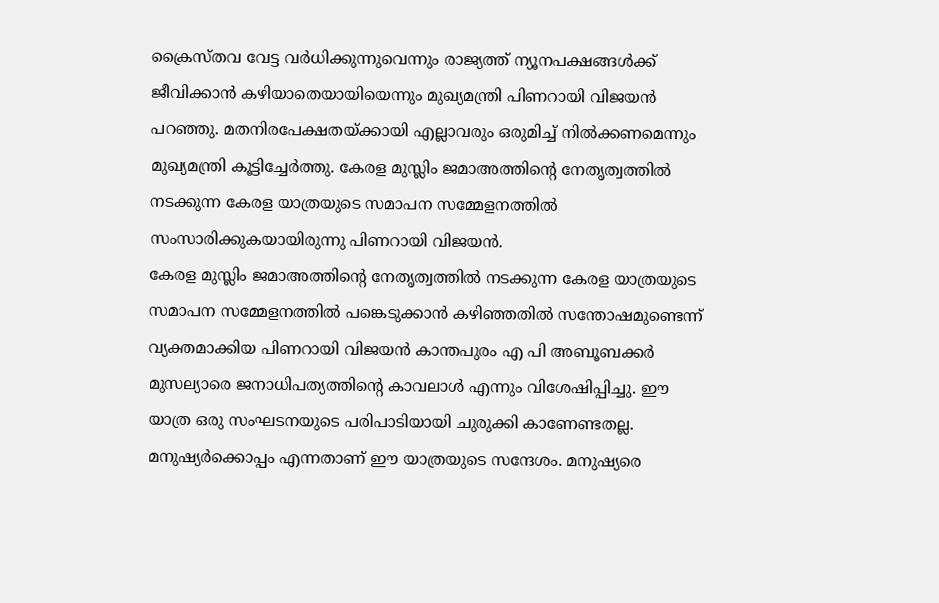ക്രൈസ്തവ വേട്ട വർധിക്കുന്നുവെന്നും രാജ്യത്ത് ന്യൂനപക്ഷങ്ങൾക്ക് ജീവിക്കാൻ കഴിയാതെയായിയെന്നും മുഖ്യമന്ത്രി പിണറായി വിജയൻ പറഞ്ഞു. മതനിരപേക്ഷതയ്ക്കായി എല്ലാവരും ഒരുമിച്ച് നിൽക്കണമെന്നും മുഖ്യമന്ത്രി കൂട്ടിച്ചേർത്തു. കേരള മുസ്ലിം ജമാഅത്തിന്റെ നേതൃത്വത്തിൽ നടക്കുന്ന കേരള യാത്രയുടെ സമാപന സമ്മേളനത്തിൽ സംസാരിക്കുകയായിരുന്നു പിണറായി വിജയൻ.
കേരള മുസ്ലിം ജമാഅത്തിന്റെ നേതൃത്വത്തിൽ നടക്കുന്ന കേരള യാത്രയുടെ സമാപന സമ്മേളനത്തിൽ പങ്കെടുക്കാൻ കഴിഞ്ഞതിൽ സന്തോഷമുണ്ടെന്ന് വ്യക്തമാക്കിയ പിണറായി വിജയൻ കാന്തപുരം എ പി അബൂബക്കർ മുസല്യാരെ ജനാധിപത്യത്തിൻ്റെ കാവലാൾ എന്നും വിശേഷിപ്പിച്ചു. ഈ യാത്ര ഒരു സംഘടനയുടെ പരിപാടിയായി ചുരുക്കി കാണേണ്ടതല്ല. മനുഷ്യർക്കൊപ്പം എന്നതാണ് ഈ യാത്രയുടെ സന്ദേശം. മനുഷ്യരെ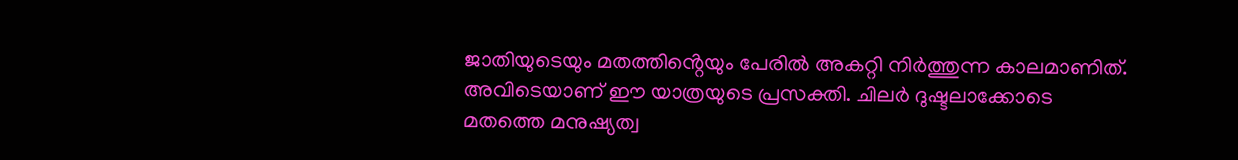ജാതിയുടെയും മതത്തിൻ്റെയും പേരിൽ അകറ്റി നിർത്തുന്ന കാലമാണിത്. അവിടെയാണ് ഈ യാത്രയുടെ പ്രസക്തി. ചിലർ ദുഷ്ടലാക്കോടെ മതത്തെ മനുഷ്യത്വ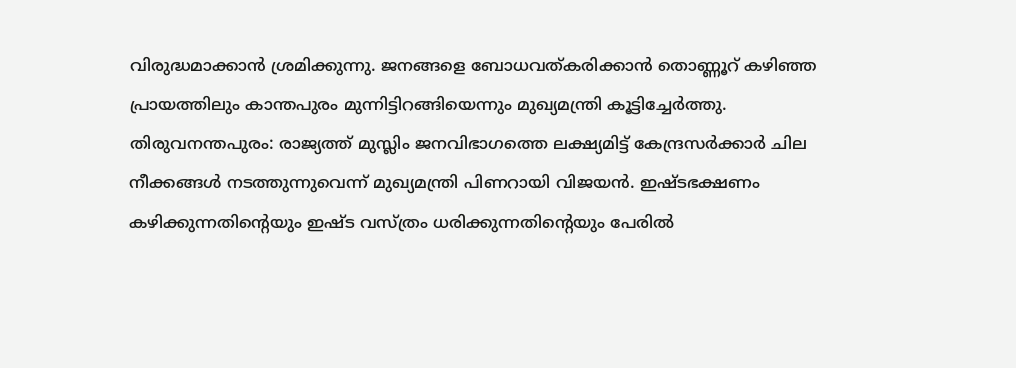വിരുദ്ധമാക്കാൻ ശ്രമിക്കുന്നു. ജനങ്ങളെ ബോധവത്കരിക്കാൻ തൊണ്ണൂറ് കഴിഞ്ഞ പ്രായത്തിലും കാന്തപുരം മുന്നിട്ടിറങ്ങിയെന്നും മുഖ്യമന്ത്രി കൂട്ടിച്ചേർത്തു.
തിരുവനന്തപുരം: രാജ്യത്ത് മുസ്ലിം ജനവിഭാഗത്തെ ലക്ഷ്യമിട്ട് കേന്ദ്രസർക്കാർ ചില നീക്കങ്ങൾ നടത്തുന്നുവെന്ന് മുഖ്യമന്ത്രി പിണറായി വിജയൻ. ഇഷ്ടഭക്ഷണം കഴിക്കുന്നതിൻ്റെയും ഇഷ്ട വസ്ത്രം ധരിക്കുന്നതിൻ്റെയും പേരിൽ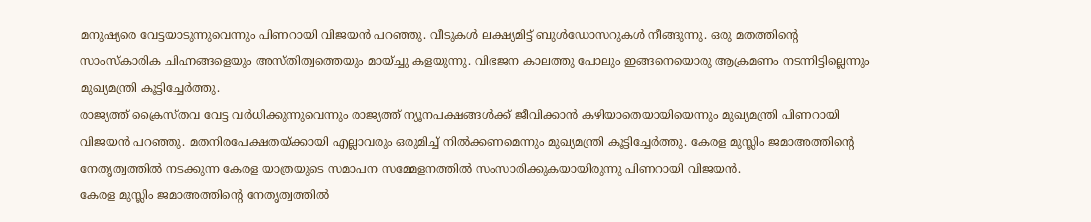മനുഷ്യരെ വേട്ടയാടുന്നുവെന്നും പിണറായി വിജയൻ പറഞ്ഞു. വീടുകൾ ലക്ഷ്യമിട്ട് ബുൾഡോസറുകൾ നീങ്ങുന്നു. ഒരു മതത്തിൻ്റെ സാംസ്കാരിക ചിഹ്നങ്ങളെയും അസ്തിത്വത്തെയും മായ്ച്ചു കളയുന്നു. വിഭജന കാലത്തു പോലും ഇങ്ങനെയൊരു ആക്രമണം നടന്നിട്ടില്ലെന്നും മുഖ്യമന്ത്രി കൂട്ടിച്ചേർത്തു.
രാജ്യത്ത് ക്രൈസ്തവ വേട്ട വർധിക്കുന്നുവെന്നും രാജ്യത്ത് ന്യൂനപക്ഷങ്ങൾക്ക് ജീവിക്കാൻ കഴിയാതെയായിയെന്നും മുഖ്യമന്ത്രി പിണറായി വിജയൻ പറഞ്ഞു. മതനിരപേക്ഷതയ്ക്കായി എല്ലാവരും ഒരുമിച്ച് നിൽക്കണമെന്നും മുഖ്യമന്ത്രി കൂട്ടിച്ചേർത്തു. കേരള മുസ്ലിം ജമാഅത്തിന്റെ നേതൃത്വത്തിൽ നടക്കുന്ന കേരള യാത്രയുടെ സമാപന സമ്മേളനത്തിൽ സംസാരിക്കുകയായിരുന്നു പിണറായി വിജയൻ.
കേരള മുസ്ലിം ജമാഅത്തിന്റെ നേതൃത്വത്തിൽ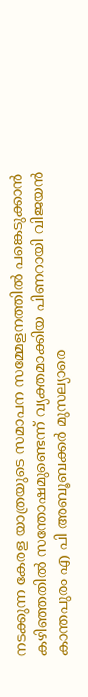നടക്കുന്ന കേരള യാത്രയുടെ സമാപന സമ്മേളനത്തിൽ പങ്കെടുക്കാൻ കഴിഞ്ഞതിൽ സന്തോഷമുണ്ടെന്ന് വ്യക്തമാക്കിയ പിണറായി വിജയൻ കാന്തപുരം എ പി അബൂബക്കർ മുസല്യാരെ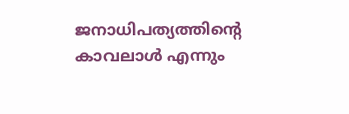ജനാധിപത്യത്തിൻ്റെ കാവലാൾ എന്നും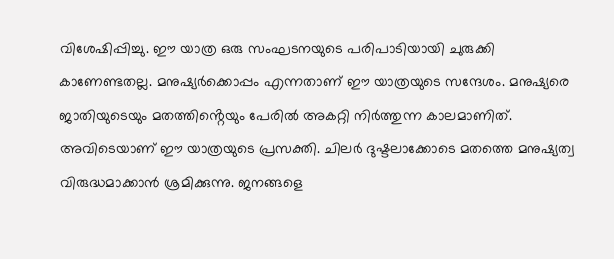വിശേഷിപ്പിച്ചു. ഈ യാത്ര ഒരു സംഘടനയുടെ പരിപാടിയായി ചുരുക്കി കാണേണ്ടതല്ല. മനുഷ്യർക്കൊപ്പം എന്നതാണ് ഈ യാത്രയുടെ സന്ദേശം. മനുഷ്യരെ ജാതിയുടെയും മതത്തിൻ്റെയും പേരിൽ അകറ്റി നിർത്തുന്ന കാലമാണിത്. അവിടെയാണ് ഈ യാത്രയുടെ പ്രസക്തി. ചിലർ ദുഷ്ടലാക്കോടെ മതത്തെ മനുഷ്യത്വ വിരുദ്ധമാക്കാൻ ശ്രമിക്കുന്നു. ജനങ്ങളെ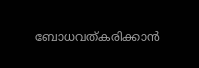ബോധവത്കരിക്കാൻ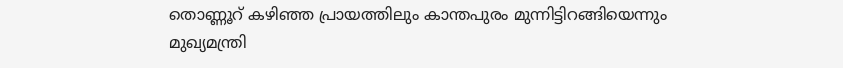തൊണ്ണൂറ് കഴിഞ്ഞ പ്രായത്തിലും കാന്തപുരം മുന്നിട്ടിറങ്ങിയെന്നും മുഖ്യമന്ത്രി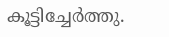കൂട്ടിച്ചേർത്തു.